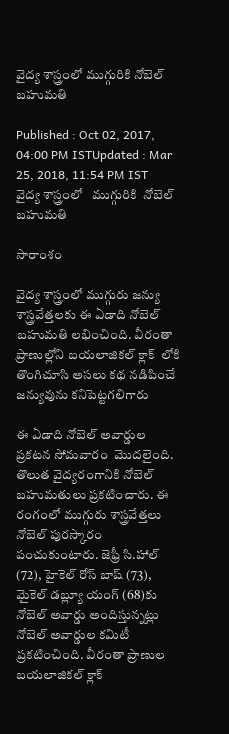వైద్య శాస్త్రంలో ముగ్గురికి నోబెల్ బహుమతి

Published : Oct 02, 2017, 04:00 PM ISTUpdated : Mar 25, 2018, 11:54 PM IST
వైద్య శాస్త్రంలో   ముగ్గురికి  నోబెల్ బహుమతి

సారాంశం

వైద్య శాస్త్రంలో ముగ్గురు జన్యు శాస్త్రవేత్తలకు ఈ ఏడాది నోబెల్ బహుమతి లభించింది. వీరంతా ప్రాణుల్లోని బయలాజికల్ క్లాక్  లోకి తొంగిచూసి అసలు కథ నడిపించే జన్యువును కనిపెట్టగలిగారు

ఈ ఏడాది నోబెల్‌ అవార్డుల ప్రకటన సోమవారం  మొదలైంది. తొలుత వైద్యరంగానికి నోబెల్‌ బహుమతులు ప్రకటించారు. ఈ రంగంలో ముగ్గురు శాస్త్రవేత్తలు  నోబెల్‌ పురస్కారం పంచుకుంటారు. జెఫ్రీ సి.హాల్‌ (72), హైకెల్‌ రోస్‌ బాష్‌ (73), మైకెల్‌ డబ్ల్యూ యంగ్‌ (68)కు నోబెల్‌ అవార్డు అందిస్తున్నట్లు నోబెల్ అవార్డుల కమిటీ ప్రకటించింది. వీరంతా ప్రాణుల బయలాజికల్ క్లాక్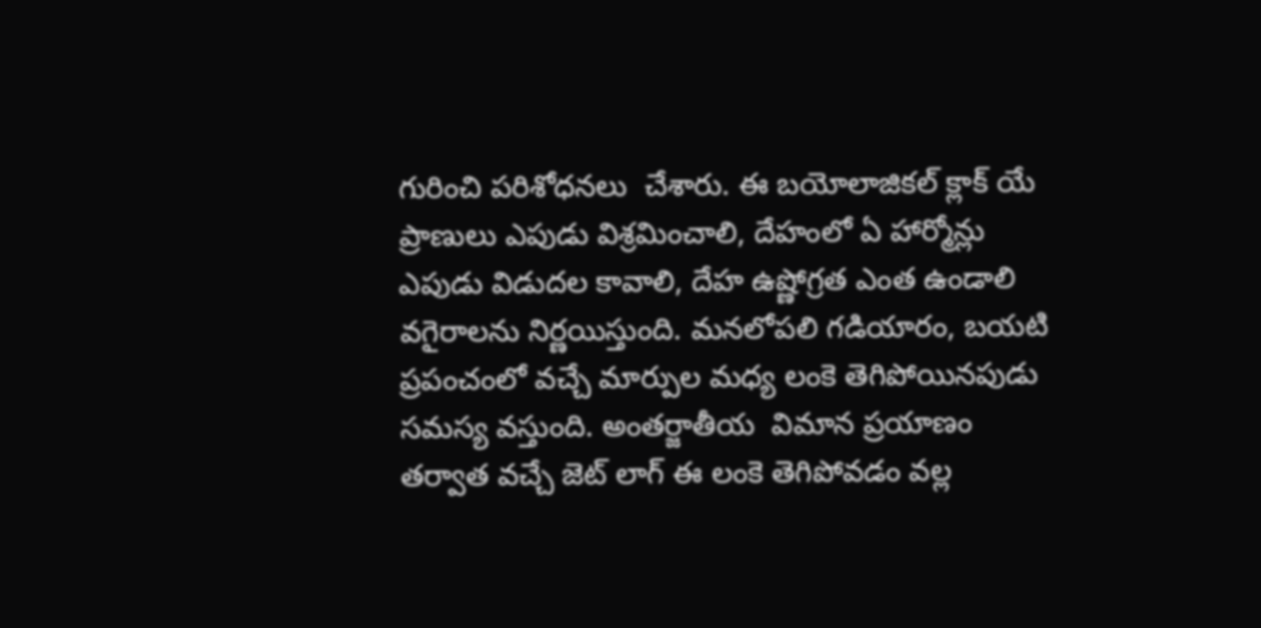గురించి పరిశోధనలు  చేశారు. ఈ బయోలాజికల్ క్లాక్ యే ప్రాణులు ఎపుడు విశ్రమించాలి, దేహంలో ఏ హార్మోన్లు ఎపుడు విడుదల కావాలి, దేహ ఉష్ణోగ్రత ఎంత ఉండాలి వగైరాలను నిర్ణయిస్తుంది. మనలోపలి గడియారం, బయటి ప్రపంచంలో వచ్చే మార్పుల మధ్య లంకె తెగిపోయినపుడు సమస్య వస్తుంది. అంతర్జాతీయ  విమాన ప్రయాణం తర్వాత వచ్చే జెట్ లాగ్ ఈ లంకె తెగిపోవడం వల్ల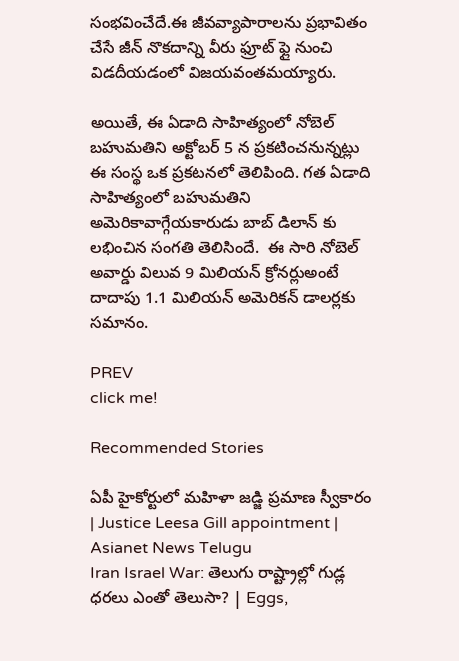సంభవించేదే.ఈ జీవవ్యాపారాలను ప్రభావితం చేసే జీన్ నొకదాన్ని వీరు ఫ్రూట్ ఫ్లై నుంచి విడదీయడంలో విజయవంతమయ్యారు.

అయితే, ఈ ఏడాది సాహిత్యంలో నోబెల్ బహుమతిని అక్టోబర్ 5 న ప్రకటించనున్నట్లు ఈ సంస్థ ఒక ప్రకటనలో తెలిపింది. గత ఏడాది సాహిత్యంలో బహుమతిని అమెరికావాగ్గేయకారుడు బాబ్ డిలాన్ కు లభించిన సంగతి తెలిసిందే.  ఈ సారి నోబెల్ అవార్డు విలువ 9 మిలియన్ క్రోనర్లుఅంటే దాదాపు 1.1 మిలియన్ అమెరికన్ డాలర్లకు సమానం.

PREV
click me!

Recommended Stories

ఏపీ హైకోర్టులో మహిళా జడ్జి ప్రమాణ స్వీకారం | Justice Leesa Gill appointment | Asianet News Telugu
Iran Israel War: తెలుగు రాష్ట్రాల్లో గుడ్ల ధరలు ఎంతో తెలుసా? | Eggs,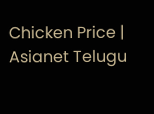Chicken Price | Asianet Telugu